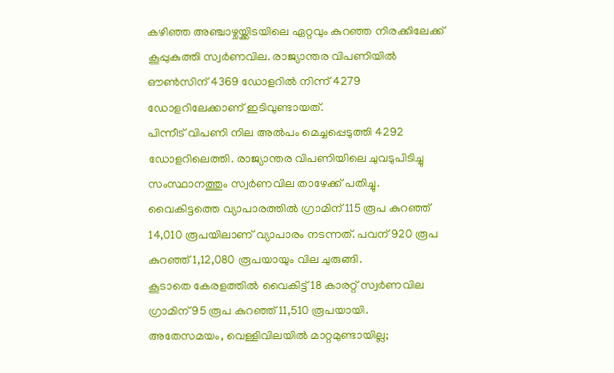കഴിഞ്ഞ അഞ്ചാഴ്ചയ്ക്കിടയിലെ ഏറ്റവും കുറഞ്ഞ നിരക്കിലേക്ക് കൂപ്പുകുത്തി സ്വർണവില. രാജ്യാന്തര വിപണിയിൽ ഔൺസിന് 4369 ഡോളറിൽ നിന്ന് 4279 ഡോളറിലേക്കാണ് ഇടിവുണ്ടായത്.
പിന്നീട് വിപണി നില അൽപം മെച്ചപ്പെടുത്തി 4292 ഡോളറിലെത്തി. രാജ്യാന്തര വിപണിയിലെ ചുവടുപിടിച്ചു സംസ്ഥാനത്തും സ്വർണവില താഴേക്ക് പതിച്ചു.
വൈകിട്ടത്തെ വ്യാപാരത്തിൽ ഗ്രാമിന് 115 രൂപ കുറഞ്ഞ് 14,010 രൂപയിലാണ് വ്യാപാരം നടന്നത്. പവന് 920 രൂപ കുറഞ്ഞ് 1,12,080 രൂപയായും വില ചുരുങ്ങി.
കൂടാതെ കേരളത്തിൽ വൈകിട്ട് 18 കാരറ്റ് സ്വർണവില ഗ്രാമിന് 95 രൂപ കുറഞ്ഞ് 11,510 രൂപയായി. അതേസമയം, വെള്ളിവിലയിൽ മാറ്റമുണ്ടായില്ല;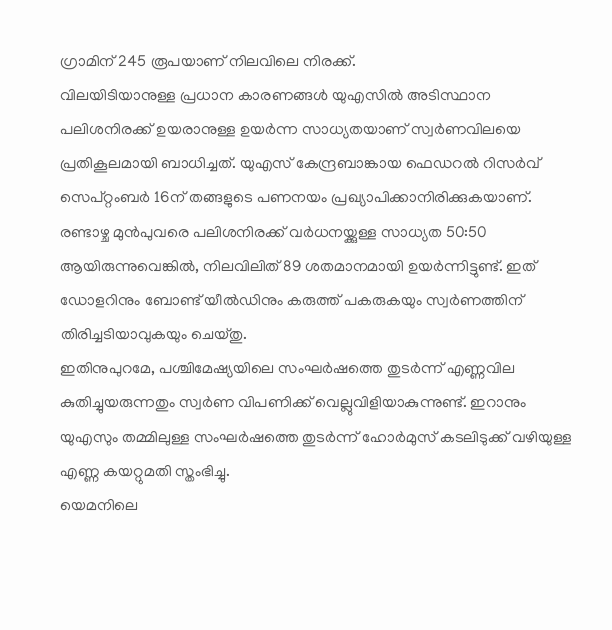ഗ്രാമിന് 245 രൂപയാണ് നിലവിലെ നിരക്ക്.
വിലയിടിയാനുള്ള പ്രധാന കാരണങ്ങൾ യുഎസിൽ അടിസ്ഥാന പലിശനിരക്ക് ഉയരാനുള്ള ഉയർന്ന സാധ്യതയാണ് സ്വർണവിലയെ പ്രതികൂലമായി ബാധിച്ചത്. യുഎസ് കേന്ദ്രബാങ്കായ ഫെഡറൽ റിസർവ് സെപ്റ്റംബർ 16ന് തങ്ങളുടെ പണനയം പ്രഖ്യാപിക്കാനിരിക്കുകയാണ്.
രണ്ടാഴ്ച മുൻപുവരെ പലിശനിരക്ക് വർധനയ്ക്കുള്ള സാധ്യത 50:50 ആയിരുന്നുവെങ്കിൽ, നിലവിലിത് 89 ശതമാനമായി ഉയർന്നിട്ടുണ്ട്. ഇത് ഡോളറിനും ബോണ്ട് യീൽഡിനും കരുത്ത് പകരുകയും സ്വർണത്തിന് തിരിച്ചടിയാവുകയും ചെയ്തു.
ഇതിനുപുറമേ, പശ്ചിമേഷ്യയിലെ സംഘർഷത്തെ തുടർന്ന് എണ്ണവില കുതിച്ചുയരുന്നതും സ്വർണ വിപണിക്ക് വെല്ലുവിളിയാകുന്നുണ്ട്. ഇറാനും യുഎസും തമ്മിലുള്ള സംഘർഷത്തെ തുടർന്ന് ഹോർമുസ് കടലിടുക്ക് വഴിയുള്ള എണ്ണ കയറ്റുമതി സ്തംഭിച്ചു.
യെമനിലെ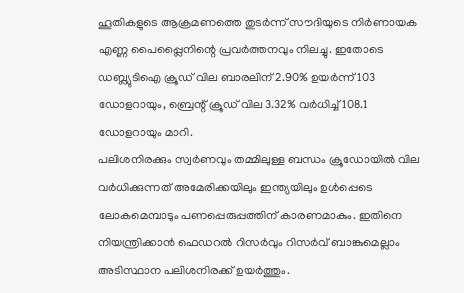ഹൂതികളുടെ ആക്രമണത്തെ തുടർന്ന് സൗദിയുടെ നിർണായക എണ്ണ പൈപ്പ്ലൈനിന്റെ പ്രവർത്തനവും നിലച്ചു. ഇതോടെ ഡബ്ല്യുടിഐ ക്രൂഡ് വില ബാരലിന് 2.90% ഉയർന്ന് 103 ഡോളറായും, ബ്രെന്റ് ക്രൂഡ് വില 3.32% വർധിച്ച് 108.1 ഡോളറായും മാറി.
പലിശനിരക്കും സ്വർണവും തമ്മിലുള്ള ബന്ധം ക്രൂഡോയിൽ വില വർധിക്കുന്നത് അമേരിക്കയിലും ഇന്ത്യയിലും ഉൾപ്പെടെ ലോകമെമ്പാടും പണപ്പെരുപ്പത്തിന് കാരണമാകും. ഇതിനെ നിയന്ത്രിക്കാൻ ഫെഡറൽ റിസർവും റിസർവ് ബാങ്കുമെല്ലാം അടിസ്ഥാന പലിശനിരക്ക് ഉയർത്തും.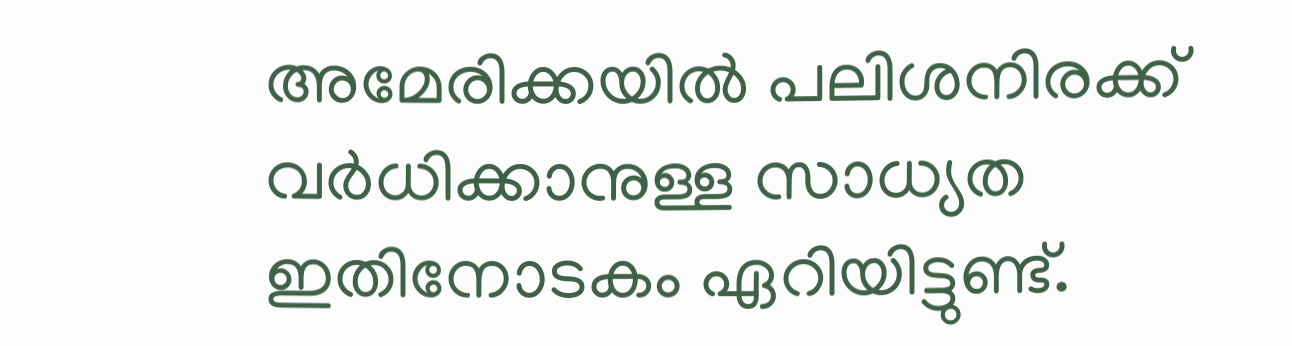അമേരിക്കയിൽ പലിശനിരക്ക് വർധിക്കാനുള്ള സാധ്യത ഇതിനോടകം ഏറിയിട്ടുണ്ട്.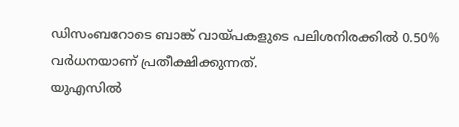ഡിസംബറോടെ ബാങ്ക് വായ്പകളുടെ പലിശനിരക്കിൽ 0.50% വർധനയാണ് പ്രതീക്ഷിക്കുന്നത്.
യുഎസിൽ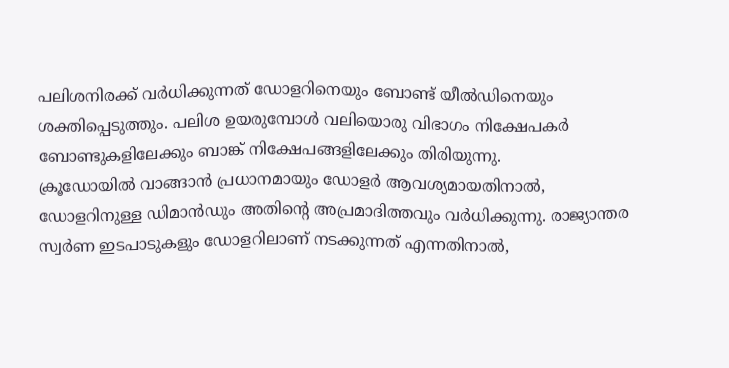പലിശനിരക്ക് വർധിക്കുന്നത് ഡോളറിനെയും ബോണ്ട് യീൽഡിനെയും ശക്തിപ്പെടുത്തും. പലിശ ഉയരുമ്പോൾ വലിയൊരു വിഭാഗം നിക്ഷേപകർ ബോണ്ടുകളിലേക്കും ബാങ്ക് നിക്ഷേപങ്ങളിലേക്കും തിരിയുന്നു.
ക്രൂഡോയിൽ വാങ്ങാൻ പ്രധാനമായും ഡോളർ ആവശ്യമായതിനാൽ, ഡോളറിനുള്ള ഡിമാൻഡും അതിന്റെ അപ്രമാദിത്തവും വർധിക്കുന്നു. രാജ്യാന്തര സ്വർണ ഇടപാടുകളും ഡോളറിലാണ് നടക്കുന്നത് എന്നതിനാൽ,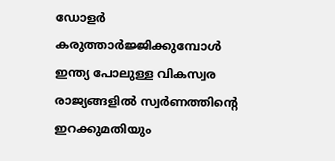ഡോളർ കരുത്താർജ്ജിക്കുമ്പോൾ ഇന്ത്യ പോലുള്ള വികസ്വര രാജ്യങ്ങളിൽ സ്വർണത്തിന്റെ ഇറക്കുമതിയും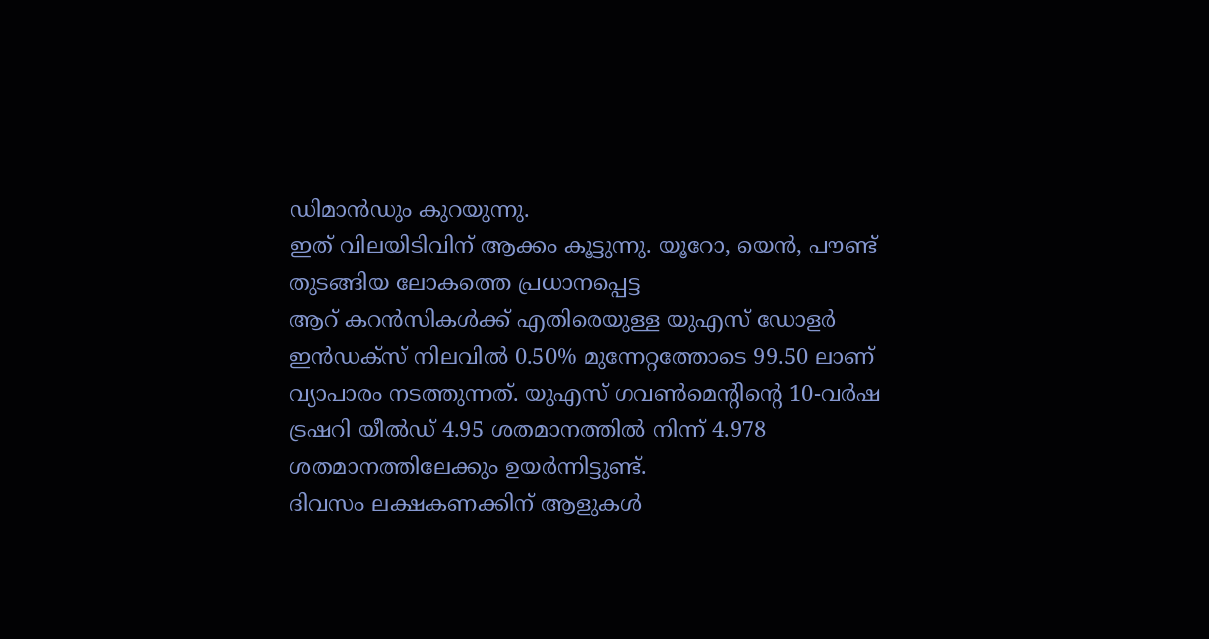ഡിമാൻഡും കുറയുന്നു.
ഇത് വിലയിടിവിന് ആക്കം കൂട്ടുന്നു. യൂറോ, യെൻ, പൗണ്ട് തുടങ്ങിയ ലോകത്തെ പ്രധാനപ്പെട്ട
ആറ് കറൻസികൾക്ക് എതിരെയുള്ള യുഎസ് ഡോളർ ഇൻഡക്സ് നിലവിൽ 0.50% മുന്നേറ്റത്തോടെ 99.50 ലാണ് വ്യാപാരം നടത്തുന്നത്. യുഎസ് ഗവൺമെന്റിന്റെ 10-വർഷ ട്രഷറി യീൽഡ് 4.95 ശതമാനത്തിൽ നിന്ന് 4.978 ശതമാനത്തിലേക്കും ഉയർന്നിട്ടുണ്ട്.
ദിവസം ലക്ഷകണക്കിന് ആളുകൾ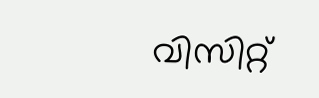വിസിറ്റ്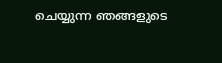ചെയ്യുന്ന ഞങ്ങളുടെ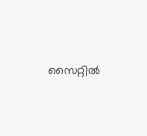സൈറ്റിൽ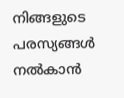നിങ്ങളുടെ പരസ്യങ്ങൾ നൽകാൻ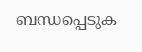ബന്ധപ്പെടുക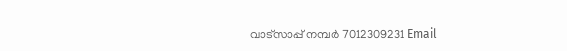വാട്സാപ്പ് നമ്പർ 7012309231 Email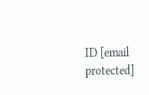ID [email protected]